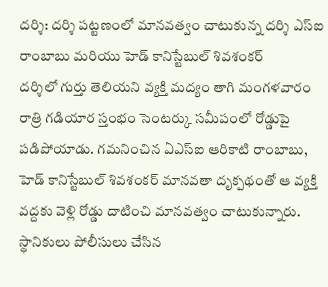దర్శి: దర్శి పట్టణంలో మానవత్వం చాటుకున్న దర్శి ఎస్ఐ రాంబాబు మరియు హెడ్ కానిస్టేబుల్ శివశంకర్
దర్శిలో గుర్తు తెలియని వ్యక్తి మద్యం తాగి మంగళవారం రాత్రి గడియార స్తంభం సెంటర్కు సమీపంలో రోడ్డుపై పడిపోయాడు. గమనించిన ఏఎస్ఐ ఆరికాటి రాంబాబు, హెడ్ కానిస్టేబుల్ శివశంకర్ మానవతా దృక్పథంతో ఆ వ్యక్తి వద్దకు వెళ్లి రోడ్డు దాటించి మానవత్వం చాటుకున్నారు. స్థానికులు పోలీసులు చేసిన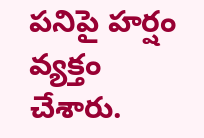పనిపై హర్షం వ్యక్తం చేశారు.